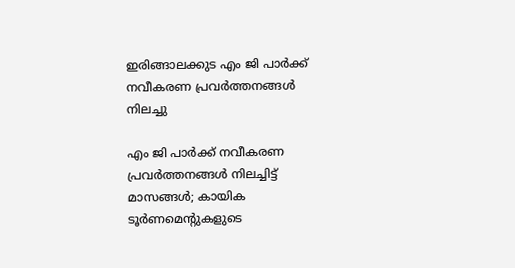ഇരിങ്ങാലക്കുട എം ജി പാർക്ക് നവീകരണ പ്രവർത്തനങ്ങൾ നിലച്ചു

എം ജി പാർക്ക് നവീകരണ പ്രവർത്തനങ്ങൾ നിലച്ചിട്ട് മാസങ്ങൾ; കായിക ടൂർണമെൻ്റുകളുടെ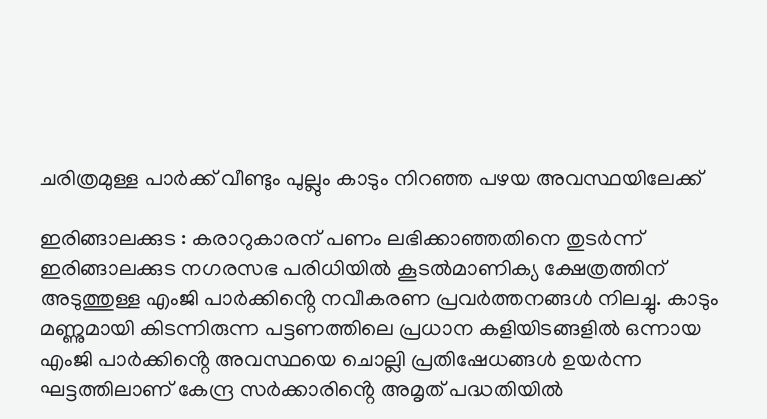ചരിത്രമുള്ള പാർക്ക് വീണ്ടും പുല്ലും കാടും നിറഞ്ഞ പഴയ അവസ്ഥയിലേക്ക്

ഇരിങ്ങാലക്കുട : കരാറുകാരന് പണം ലഭിക്കാഞ്ഞതിനെ തുടർന്ന് ഇരിങ്ങാലക്കുട നഗരസഭ പരിധിയിൽ കൂടൽമാണിക്യ ക്ഷേത്രത്തിന് അടുത്തുള്ള എംജി പാർക്കിൻ്റെ നവീകരണ പ്രവർത്തനങ്ങൾ നിലച്ചു. കാടും മണ്ണുമായി കിടന്നിരുന്ന പട്ടണത്തിലെ പ്രധാന കളിയിടങ്ങളിൽ ഒന്നായ എംജി പാർക്കിൻ്റെ അവസ്ഥയെ ചൊല്ലി പ്രതിഷേധങ്ങൾ ഉയർന്ന ഘട്ടത്തിലാണ് കേന്ദ്ര സർക്കാരിൻ്റെ അമൃത് പദ്ധതിയിൽ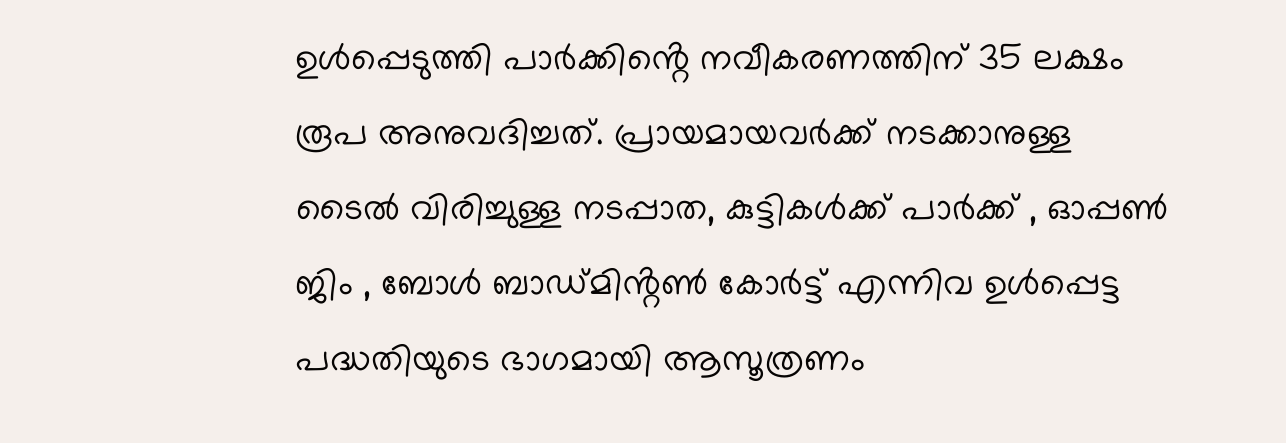ഉൾപ്പെടുത്തി പാർക്കിൻ്റെ നവീകരണത്തിന് 35 ലക്ഷം രൂപ അനുവദിച്ചത്. പ്രായമായവർക്ക് നടക്കാനുള്ള ടൈൽ വിരിച്ചുള്ള നടപ്പാത, കുട്ടികൾക്ക് പാർക്ക് , ഓപ്പൺ ജിം , ബോൾ ബാഡ്മിൻ്റൺ കോർട്ട് എന്നിവ ഉൾപ്പെട്ട പദ്ധതിയുടെ ഭാഗമായി ആസൂത്രണം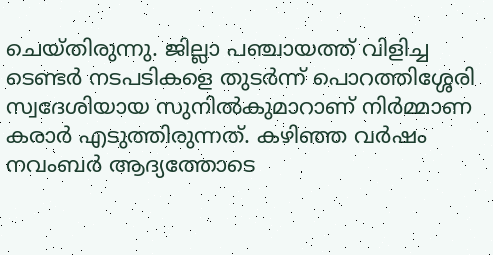ചെയ്തിരുന്നു. ജില്ലാ പഞ്ചായത്ത് വിളിച്ച ടെണ്ടർ നടപടികളെ തുടർന്ന് പൊറത്തിശ്ശേരി സ്വദേശിയായ സുനിൽകുമാറാണ് നിർമ്മാണ കരാർ എടുത്തിരുന്നത്. കഴിഞ്ഞ വർഷം നവംബർ ആദ്യത്തോടെ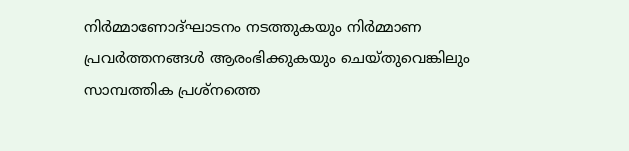നിർമ്മാണോദ്ഘാടനം നടത്തുകയും നിർമ്മാണ പ്രവർത്തനങ്ങൾ ആരംഭിക്കുകയും ചെയ്തുവെങ്കിലും സാമ്പത്തിക പ്രശ്നത്തെ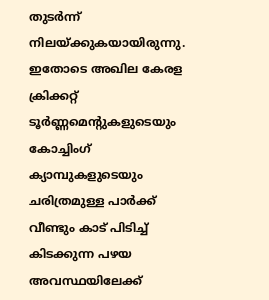തുടർന്ന് നിലയ്ക്കുകയായിരുന്നു. ഇതോടെ അഖില കേരള ക്രിക്കറ്റ് ടൂർണ്ണമെൻ്റുകളുടെയും കോച്ചിംഗ് ക്യാമ്പുകളുടെയും ചരിത്രമുള്ള പാർക്ക് വീണ്ടും കാട് പിടിച്ച് കിടക്കുന്ന പഴയ അവസ്ഥയിലേക്ക്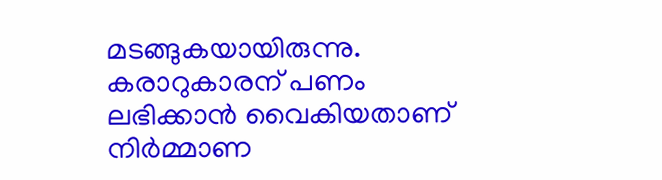മടങ്ങുകയായിരുന്നു. കരാറുകാരന് പണം ലഭിക്കാൻ വൈകിയതാണ് നിർമ്മാണ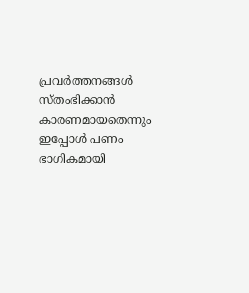പ്രവർത്തനങ്ങൾ സ്തംഭിക്കാൻ കാരണമായതെന്നും ഇപ്പോൾ പണം ഭാഗികമായി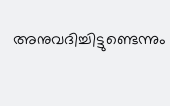അനുവദിച്ചിട്ടുണ്ടെന്നും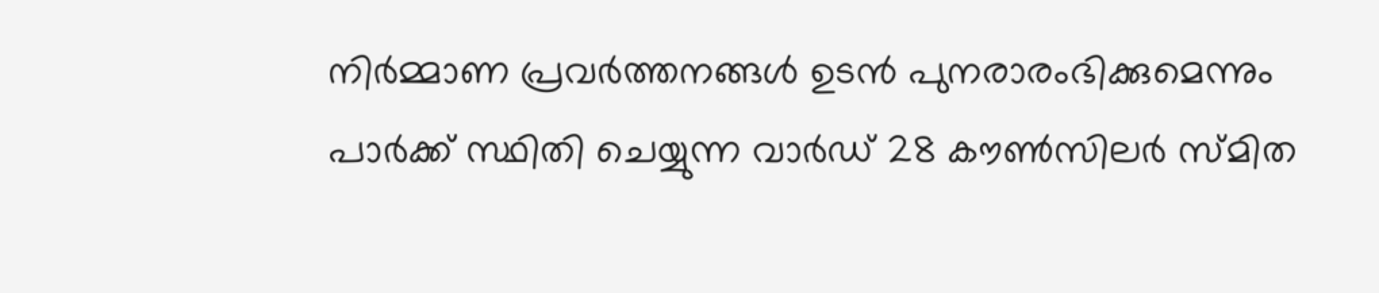നിർമ്മാണ പ്രവർത്തനങ്ങൾ ഉടൻ പുനരാരംഭിക്കുമെന്നും പാർക്ക് സ്ഥിതി ചെയ്യുന്ന വാർഡ് 28 കൗൺസിലർ സ്‌മിത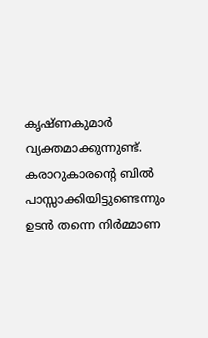കൃഷ്ണകുമാർ വ്യക്തമാക്കുന്നുണ്ട്. കരാറുകാരൻ്റെ ബിൽ പാസ്സാക്കിയിട്ടുണ്ടെന്നും ഉടൻ തന്നെ നിർമ്മാണ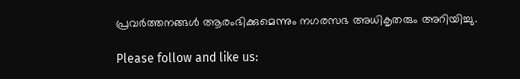പ്രവർത്തനങ്ങൾ ആരംഭിക്കുമെന്നും നഗരസഭ അധികൃതരും അറിയിച്ചു.

Please follow and like us: